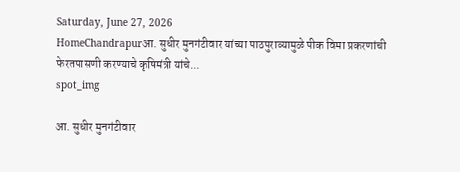Saturday, June 27, 2026
HomeChandrapurआ. सुधीर मुनगंटीवार यांच्या पाठपुराव्यामुळे पीक विमा प्रकरणांची फेरतपासणी करण्याचे कृषिमंत्री यांचे...
spot_img

आ. सुधीर मुनगंटीवार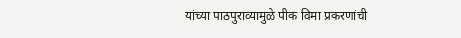यांच्या पाठपुराव्यामुळे पीक विमा प्रकरणांची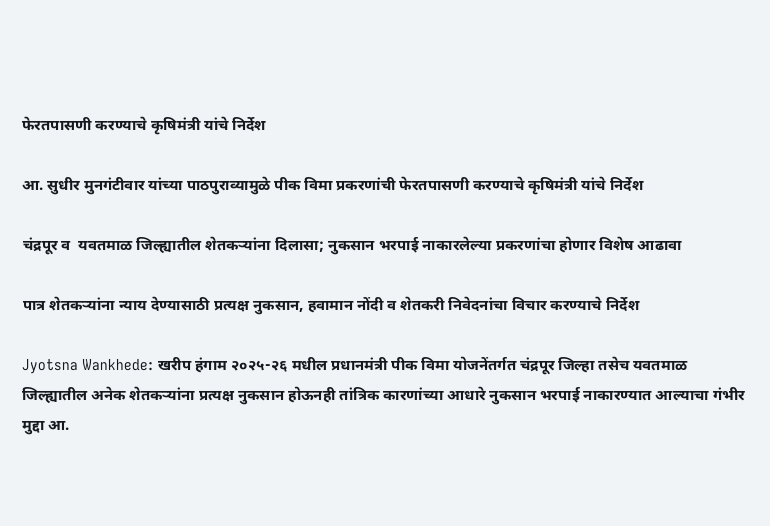फेरतपासणी करण्याचे कृषिमंत्री यांचे निर्देश

आ. सुधीर मुनगंटीवार यांच्या पाठपुराव्यामुळे पीक विमा प्रकरणांची फेरतपासणी करण्याचे कृषिमंत्री यांचे निर्देश

चंद्रपूर व  यवतमाळ जिल्ह्यातील शेतकऱ्यांना दिलासा; नुकसान भरपाई नाकारलेल्या प्रकरणांचा होणार विशेष आढावा

पात्र शेतकऱ्यांना न्याय देण्यासाठी प्रत्यक्ष नुकसान, हवामान नोंदी व शेतकरी निवेदनांचा विचार करण्याचे निर्देश

Jyotsna Wankhede: खरीप हंगाम २०२५-२६ मधील प्रधानमंत्री पीक विमा योजनेंतर्गत चंद्रपूर जिल्हा तसेच यवतमाळ जिल्ह्यातील अनेक शेतकऱ्यांना प्रत्यक्ष नुकसान होऊनही तांत्रिक कारणांच्या आधारे नुकसान भरपाई नाकारण्यात आल्याचा गंभीर मुद्दा आ.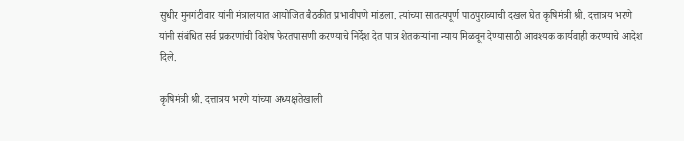सुधीर मुनगंटीवार यांनी मंत्रालयात आयोजित बैठकीत प्रभावीपणे मांडला. त्यांच्या सातत्यपूर्ण पाठपुराव्याची दखल घेत कृषिमंत्री श्री. दत्तात्रय भरणे यांनी संबंधित सर्व प्रकरणांची विशेष फेरतपासणी करण्याचे निर्देश देत पात्र शेतकऱ्यांना न्याय मिळवून देण्यासाठी आवश्यक कार्यवाही करण्याचे आदेश दिले.

कृषिमंत्री श्री. दत्तात्रय भरणे यांच्या अध्यक्षतेखाली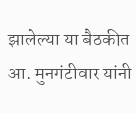झालेल्या या बैठकीत आ. मुनगंटीवार यांनी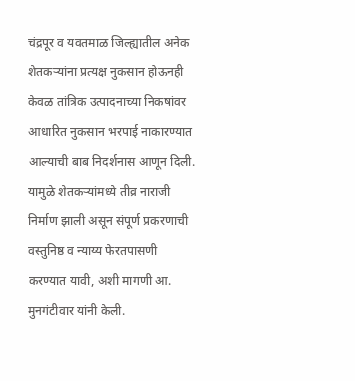चंद्रपूर व यवतमाळ जिल्ह्यातील अनेक शेतकऱ्यांना प्रत्यक्ष नुकसान होऊनही केवळ तांत्रिक उत्पादनाच्या निकषांवर आधारित नुकसान भरपाई नाकारण्यात आल्याची बाब निदर्शनास आणून दिली. यामुळे शेतकऱ्यांमध्ये तीव्र नाराजी निर्माण झाली असून संपूर्ण प्रकरणाची वस्तुनिष्ठ व न्याय्य फेरतपासणी करण्यात यावी, अशी मागणी आ. मुनगंटीवार यांनी केली.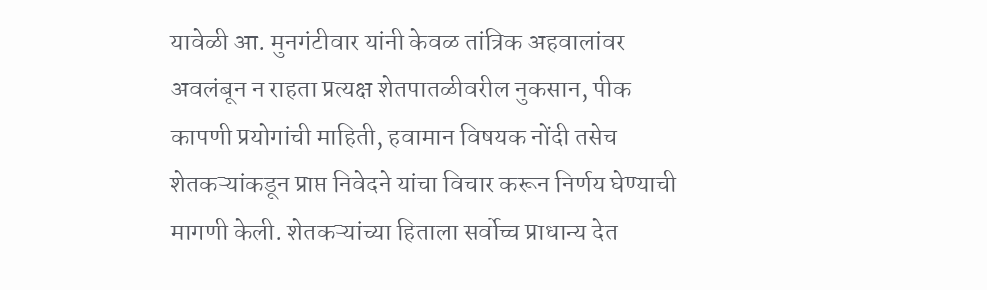यावेळी आ. मुनगंटीवार यांनी केवळ तांत्रिक अहवालांवर अवलंबून न राहता प्रत्यक्ष शेतपातळीवरील नुकसान, पीक कापणी प्रयोगांची माहिती, हवामान विषयक नोंदी तसेच शेतकऱ्यांकडून प्राप्त निवेदने यांचा विचार करून निर्णय घेण्याची मागणी केली. शेतकऱ्यांच्या हिताला सर्वोच्च प्राधान्य देत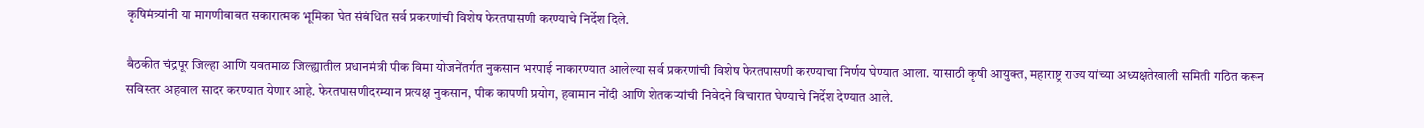कृषिमंत्र्यांनी या मागणीबाबत सकारात्मक भूमिका घेत संबंधित सर्व प्रकरणांची विशेष फेरतपासणी करण्याचे निर्देश दिले.

बैठकीत चंद्रपूर जिल्हा आणि यवतमाळ जिल्ह्यातील प्रधानमंत्री पीक विमा योजनेंतर्गत नुकसान भरपाई नाकारण्यात आलेल्या सर्व प्रकरणांची विशेष फेरतपासणी करण्याचा निर्णय घेण्यात आला. यासाठी कृषी आयुक्त, महाराष्ट्र राज्य यांच्या अध्यक्षतेखाली समिती गठित करून सविस्तर अहवाल सादर करण्यात येणार आहे. फेरतपासणीदरम्यान प्रत्यक्ष नुकसान, पीक कापणी प्रयोग, हवामान नोंदी आणि शेतकऱ्यांची निवेदने विचारात घेण्याचे निर्देश देण्यात आले.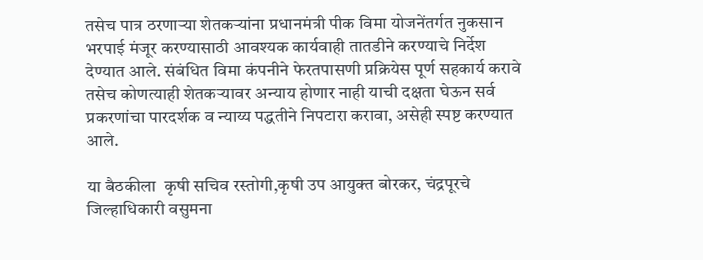तसेच पात्र ठरणाऱ्या शेतकऱ्यांना प्रधानमंत्री पीक विमा योजनेंतर्गत नुकसान भरपाई मंजूर करण्यासाठी आवश्यक कार्यवाही तातडीने करण्याचे निर्देश देण्यात आले. संबंधित विमा कंपनीने फेरतपासणी प्रक्रियेस पूर्ण सहकार्य करावे तसेच कोणत्याही शेतकऱ्यावर अन्याय होणार नाही याची दक्षता घेऊन सर्व प्रकरणांचा पारदर्शक व न्याय्य पद्धतीने निपटारा करावा, असेही स्पष्ट करण्यात आले.

या बैठकीला  कृषी सचिव रस्तोगी,कृषी उप आयुक्त बोरकर, चंद्रपूरचे जिल्हाधिकारी वसुमना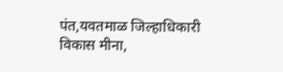पंत,यवतमाळ जिल्हाधिकारी विकास मीना,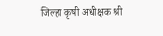जिल्हा कृषी अधीक्षक श्री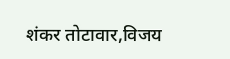शंकर तोटावार,विजय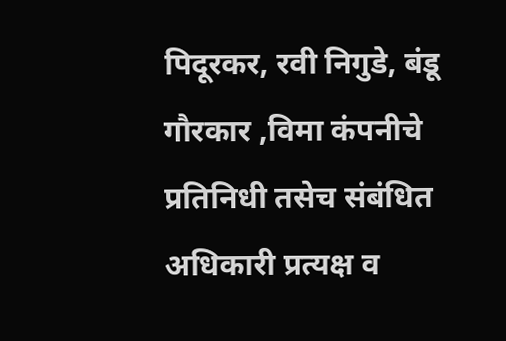पिदूरकर, रवी निगुडे, बंडू गौरकार ,विमा कंपनीचे प्रतिनिधी तसेच संबंधित अधिकारी प्रत्यक्ष व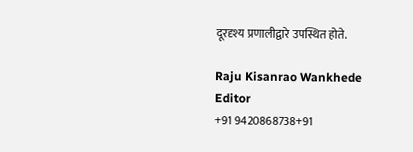दूरदृश्य प्रणालीद्वारे उपस्थित होते.

Raju Kisanrao Wankhede
Editor
+91 9420868738+91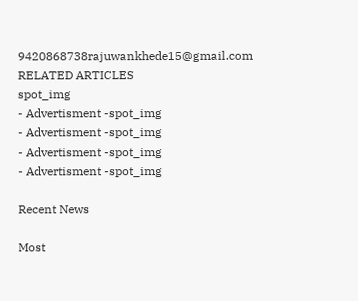9420868738rajuwankhede15@gmail.com
RELATED ARTICLES
spot_img
- Advertisment -spot_img
- Advertisment -spot_img
- Advertisment -spot_img
- Advertisment -spot_img

Recent News

Most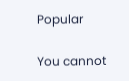Popular

You cannot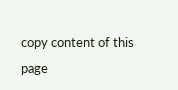copy content of this page